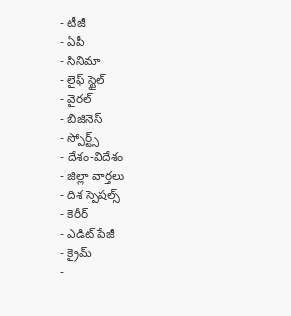- టీజీ
- ఏపీ
- సినిమా
- లైఫ్ స్టైల్
- వైరల్
- బిజినెస్
- స్పోర్ట్స్
- దేశం-విదేశం
- జిల్లా వార్తలు
- దిశ స్పెషల్స్
- కెరీర్
- ఎడిట్ పేజీ
- క్రైమ్
-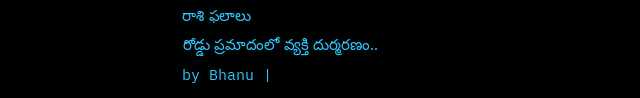రాశి ఫలాలు
రోడ్డు ప్రమాదంలో వ్యక్తి దుర్మరణం..
by Bhanu |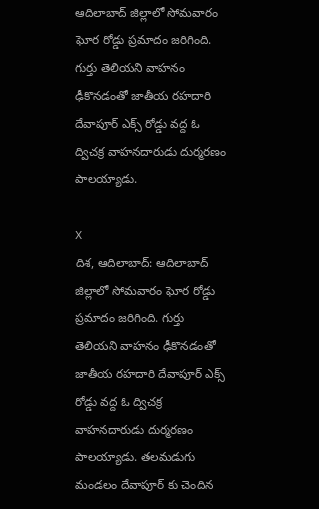ఆదిలాబాద్ జిల్లాలో సోమవారం ఘోర రోడ్డు ప్రమాదం జరిగింది. గుర్తు తెలియని వాహనం ఢీకొనడంతో జాతీయ రహదారి దేవాపూర్ ఎక్స్ రోడ్డు వద్ద ఓ ద్విచక్ర వాహనదారుడు దుర్మరణం పాలయ్యాడు.

X
దిశ, ఆదిలాబాద్: ఆదిలాబాద్ జిల్లాలో సోమవారం ఘోర రోడ్డు ప్రమాదం జరిగింది. గుర్తు తెలియని వాహనం ఢీకొనడంతో జాతీయ రహదారి దేవాపూర్ ఎక్స్ రోడ్డు వద్ద ఓ ద్విచక్ర వాహనదారుడు దుర్మరణం పాలయ్యాడు. తలమడుగు మండలం దేవాపూర్ కు చెందిన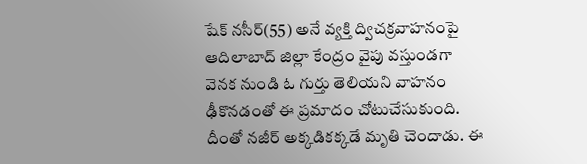షేక్ నసీర్(55) అనే వ్యక్తి ద్విచక్రవాహనంపై ఆదిలాబాద్ జిల్లా కేంద్రం వైపు వస్తుండగా వెనక నుండి ఓ గుర్తు తెలియని వాహనం ఢీకొనడంతో ఈ ప్రమాదం చోటుచేసుకుంది. దీంతో నజీర్ అక్కడికక్కడే మృతి చెందాడు. ఈ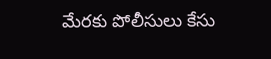మేరకు పోలీసులు కేసు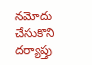నమోదు చేసుకొని దర్యాప్తు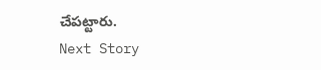చేపట్టారు.
Next Story